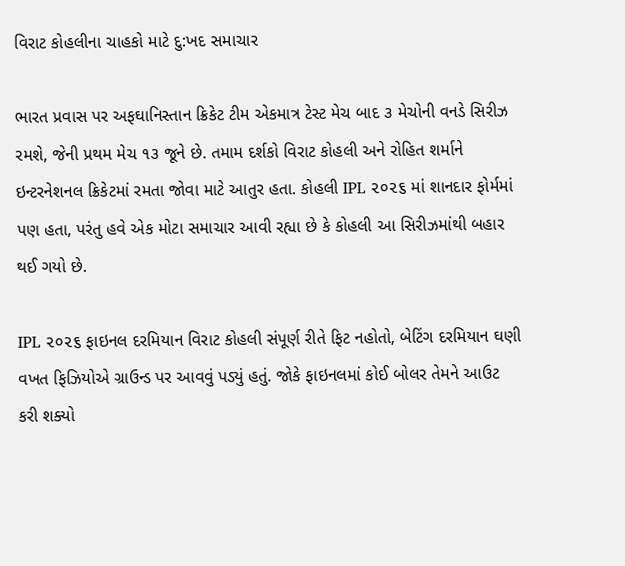વિરાટ કોહલીના ચાહકો માટે દુ:ખદ સમાચાર

ભારત પ્રવાસ પર અફઘાનિસ્તાન ક્રિકેટ ટીમ એકમાત્ર ટેસ્ટ મેચ બાદ ૩ મેચોની વનડે સિરીઝ રમશે, જેની પ્રથમ મેચ ૧૩ જૂને છે. તમામ દર્શકો વિરાટ કોહલી અને રોહિત શર્માને ઇન્ટરનેશનલ ક્રિકેટમાં રમતા જોવા માટે આતુર હતા. કોહલી IPL ૨૦૨૬ માં શાનદાર ફોર્મમાં પણ હતા, પરંતુ હવે એક મોટા સમાચાર આવી રહ્યા છે કે કોહલી આ સિરીઝમાંથી બહાર થઈ ગયો છે.

IPL ૨૦૨૬ ફાઇનલ દરમિયાન વિરાટ કોહલી સંપૂર્ણ રીતે ફિટ નહોતો, બેટિંગ દરમિયાન ઘણી વખત ફિઝિયોએ ગ્રાઉન્ડ પર આવવું પડ્યું હતું. જોકે ફાઇનલમાં કોઈ બોલર તેમને આઉટ કરી શક્યો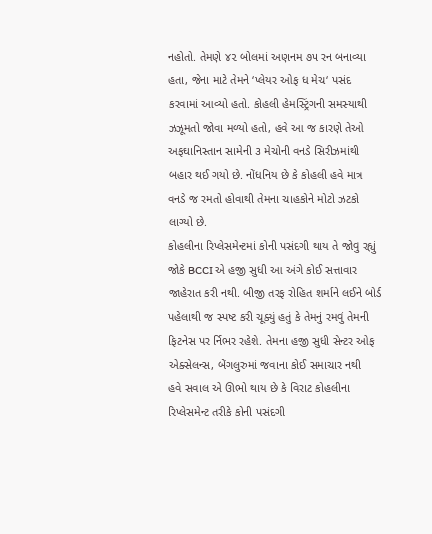નહોતો. તેમણે ૪૨ બોલમાં અણનમ ૭૫ રન બનાવ્યા હતા, જેના માટે તેમને ‘પ્લેયર ઓફ ધ મેચ‘ પસંદ કરવામાં આવ્યો હતો. કોહલી હેમસ્ટ્રિંગની સમસ્યાથી ઝઝૂમતો જોવા મળ્યો હતો, હવે આ જ કારણે તેઓ અફઘાનિસ્તાન સામેની ૩ મેચોની વનડે સિરીઝમાંથી બહાર થઈ ગયો છે. નોંધનિય છે કે કોહલી હવે માત્ર વનડે જ રમતો હોવાથી તેમના ચાહકોને મોટો ઝટકો લાગ્યો છે.
કોહલીના રિપ્લેસમેન્ટમાં કોની પસંદગી થાય તે જોવુ રહ્યું
જોકે BCCI એ હજી સુધી આ અંગે કોઈ સત્તાવાર જાહેરાત કરી નથી. બીજી તરફ રોહિત શર્માને લઈને બોર્ડ પહેલાથી જ સ્પષ્ટ કરી ચૂક્યું હતું કે તેમનું રમવું તેમની ફિટનેસ પર ર્નિભર રહેશે. તેમના હજી સુધી સેન્ટર ઓફ એક્સેલન્સ, બેંગલુરુમાં જવાના કોઈ સમાચાર નથી
હવે સવાલ એ ઊભો થાય છે કે વિરાટ કોહલીના રિપ્લેસમેન્ટ તરીકે કોની પસંદગી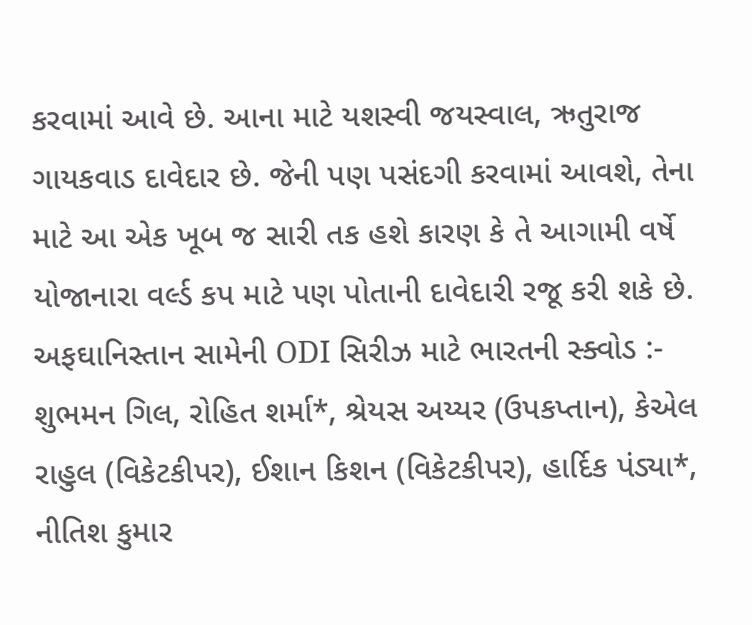કરવામાં આવે છે. આના માટે યશસ્વી જયસ્વાલ, ઋતુરાજ ગાયકવાડ દાવેદાર છે. જેની પણ પસંદગી કરવામાં આવશે, તેના માટે આ એક ખૂબ જ સારી તક હશે કારણ કે તે આગામી વર્ષે યોજાનારા વર્લ્ડ કપ માટે પણ પોતાની દાવેદારી રજૂ કરી શકે છે.
અફઘાનિસ્તાન સામેની ODI સિરીઝ માટે ભારતની સ્ક્વોડ :- શુભમન ગિલ, રોહિત શર્મા*, શ્રેયસ અય્યર (ઉપકપ્તાન), કેએલ રાહુલ (વિકેટકીપર), ઈશાન કિશન (વિકેટકીપર), હાર્દિક પંડ્યા*, નીતિશ કુમાર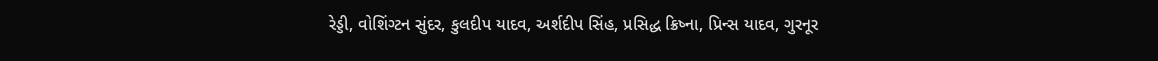રેડ્ડી, વોશિંગ્ટન સુંદર, કુલદીપ યાદવ, અર્શદીપ સિંહ, પ્રસિદ્ધ ક્રિષ્ના, પ્રિન્સ યાદવ, ગુરનૂર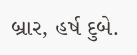બ્રાર, હર્ષ દુબે.